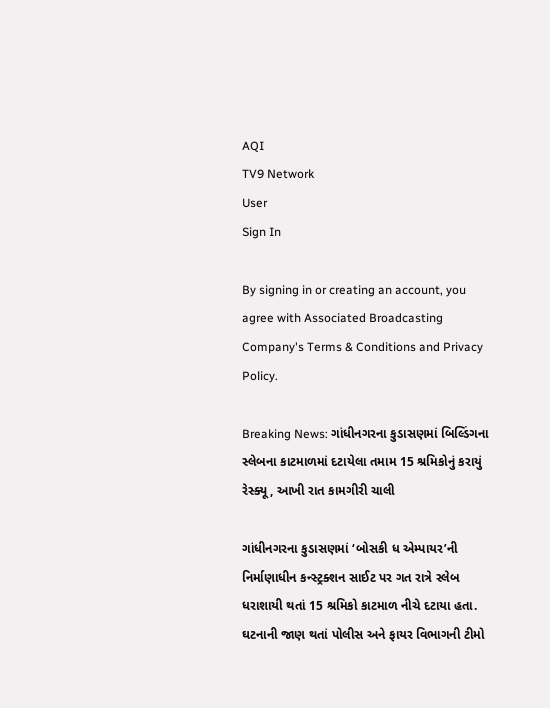AQI
TV9 Network
User
Sign In

By signing in or creating an account, you agree with Associated Broadcasting Company's Terms & Conditions and Privacy Policy.

Breaking News: ગાંધીનગરના કુડાસણમાં બિલ્ડિંગના સ્લેબના કાટમાળમાં દટાયેલા તમામ 15 શ્રમિકોનું કરાયું રેસ્ક્યૂ, આખી રાત કામગીરી ચાલી

ગાંધીનગરના કુડાસણમાં ‘બોસકી ધ એમ્પાયર’ની નિર્માણાધીન કન્સ્ટ્રક્શન સાઈટ પર ગત રાત્રે સ્લેબ ધરાશાયી થતાં 15 શ્રમિકો કાટમાળ નીચે દટાયા હતા. ઘટનાની જાણ થતાં પોલીસ અને ફાયર વિભાગની ટીમો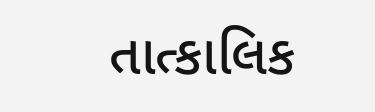તાત્કાલિક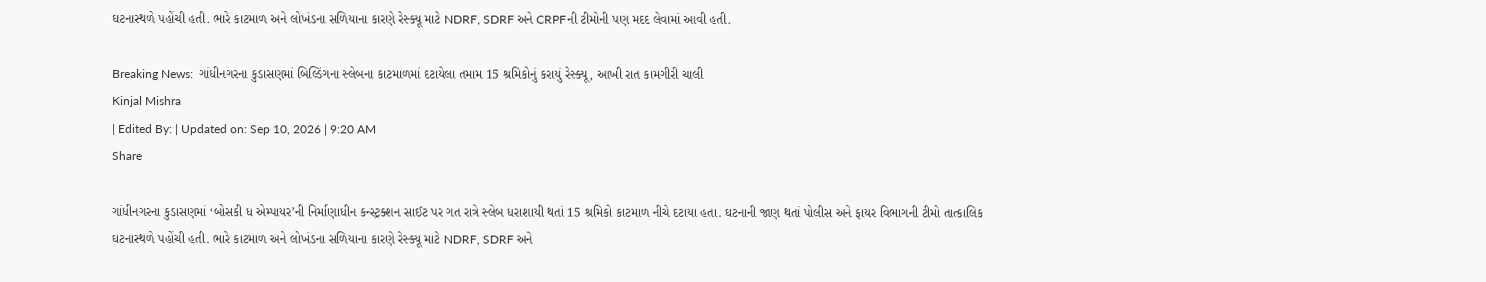ઘટનાસ્થળે પહોંચી હતી. ભારે કાટમાળ અને લોખંડના સળિયાના કારણે રેસ્ક્યૂ માટે NDRF, SDRF અને CRPFની ટીમોની પણ મદદ લેવામાં આવી હતી.

Breaking News:  ગાંધીનગરના કુડાસણમાં બિલ્ડિંગના સ્લેબના કાટમાળમાં દટાયેલા તમામ 15 શ્રમિકોનું કરાયું રેસ્ક્યૂ, આખી રાત કામગીરી ચાલી
Kinjal Mishra
| Edited By: | Updated on: Sep 10, 2026 | 9:20 AM
Share

ગાંધીનગરના કુડાસણમાં ‘બોસકી ધ એમ્પાયર’ની નિર્માણાધીન કન્સ્ટ્રક્શન સાઈટ પર ગત રાત્રે સ્લેબ ધરાશાયી થતાં 15 શ્રમિકો કાટમાળ નીચે દટાયા હતા. ઘટનાની જાણ થતાં પોલીસ અને ફાયર વિભાગની ટીમો તાત્કાલિક ઘટનાસ્થળે પહોંચી હતી. ભારે કાટમાળ અને લોખંડના સળિયાના કારણે રેસ્ક્યૂ માટે NDRF, SDRF અને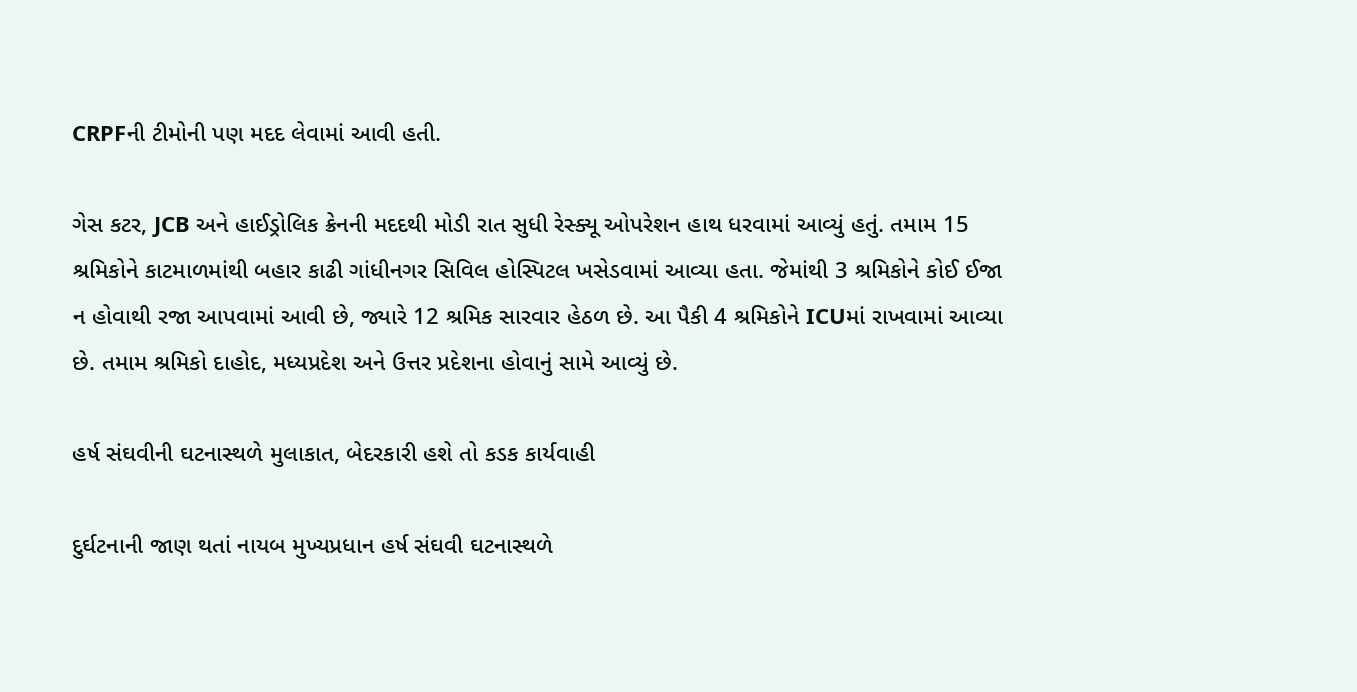CRPFની ટીમોની પણ મદદ લેવામાં આવી હતી.

ગેસ કટર, JCB અને હાઈડ્રોલિક ક્રેનની મદદથી મોડી રાત સુધી રેસ્ક્યૂ ઓપરેશન હાથ ધરવામાં આવ્યું હતું. તમામ 15 શ્રમિકોને કાટમાળમાંથી બહાર કાઢી ગાંધીનગર સિવિલ હોસ્પિટલ ખસેડવામાં આવ્યા હતા. જેમાંથી 3 શ્રમિકોને કોઈ ઈજા ન હોવાથી રજા આપવામાં આવી છે, જ્યારે 12 શ્રમિક સારવાર હેઠળ છે. આ પૈકી 4 શ્રમિકોને ICUમાં રાખવામાં આવ્યા છે. તમામ શ્રમિકો દાહોદ, મધ્યપ્રદેશ અને ઉત્તર પ્રદેશના હોવાનું સામે આવ્યું છે.

હર્ષ સંઘવીની ઘટનાસ્થળે મુલાકાત, બેદરકારી હશે તો કડક કાર્યવાહી

દુર્ઘટનાની જાણ થતાં નાયબ મુખ્યપ્રધાન હર્ષ સંઘવી ઘટનાસ્થળે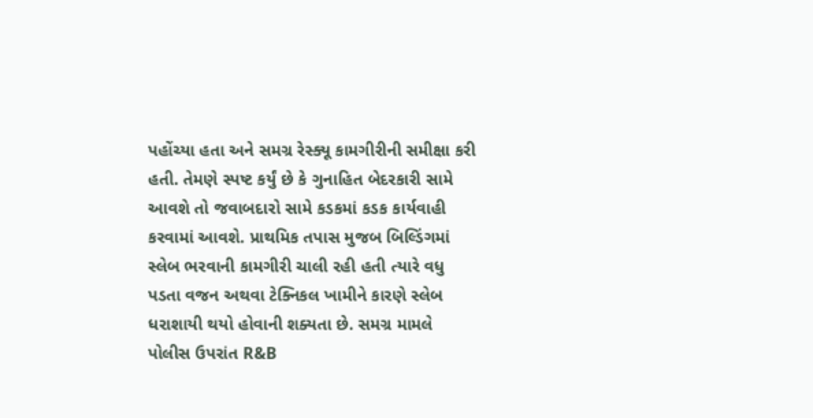પહોંચ્યા હતા અને સમગ્ર રેસ્ક્યૂ કામગીરીની સમીક્ષા કરી હતી. તેમણે સ્પષ્ટ કર્યું છે કે ગુનાહિત બેદરકારી સામે આવશે તો જવાબદારો સામે કડકમાં કડક કાર્યવાહી કરવામાં આવશે. પ્રાથમિક તપાસ મુજબ બિલ્ડિંગમાં સ્લેબ ભરવાની કામગીરી ચાલી રહી હતી ત્યારે વધુ પડતા વજન અથવા ટેક્નિકલ ખામીને કારણે સ્લેબ ધરાશાયી થયો હોવાની શક્યતા છે. સમગ્ર મામલે પોલીસ ઉપરાંત R&B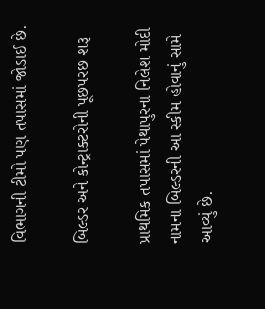વિભાગની ટીમો પણ તપાસમાં જોડાઈ છે.

બિલ્ડર અને કોન્ટ્રાક્ટરોની પૂછપરછ શરૂ

પ્રાથમિક તપાસમાં પેથાપુરના નિલેશ મોદી નામના બિલ્ડરની આ સ્કીમ હોવાનું સામે આવ્યું છે.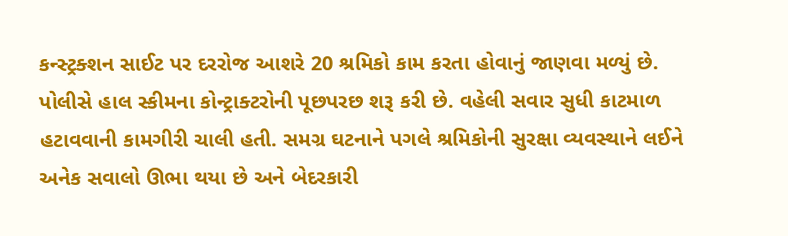કન્સ્ટ્રક્શન સાઈટ પર દરરોજ આશરે 20 શ્રમિકો કામ કરતા હોવાનું જાણવા મળ્યું છે. પોલીસે હાલ સ્કીમના કોન્ટ્રાક્ટરોની પૂછપરછ શરૂ કરી છે. વહેલી સવાર સુધી કાટમાળ હટાવવાની કામગીરી ચાલી હતી. સમગ્ર ઘટનાને પગલે શ્રમિકોની સુરક્ષા વ્યવસ્થાને લઈને અનેક સવાલો ઊભા થયા છે અને બેદરકારી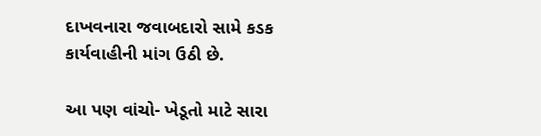દાખવનારા જવાબદારો સામે કડક કાર્યવાહીની માંગ ઉઠી છે.

આ પણ વાંચો- ખેડૂતો માટે સારા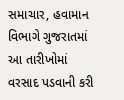સમાચાર, હવામાન વિભાગે ગુજરાતમાં આ તારીખોમાં વરસાદ પડવાની કરી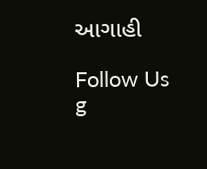આગાહી

Follow Us
g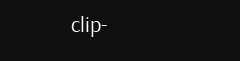clip-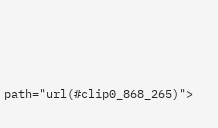path="url(#clip0_868_265)">